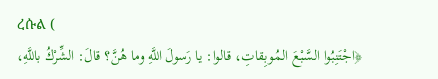ረሱል (
﴿اجْتَنِبُوا السَّبْعَ المُوبِقاتِ، قالوا: يا رَسولَ اللَّهِ وما هُنَّ؟ قالَ: الشِّرْكُ باللَّهِ،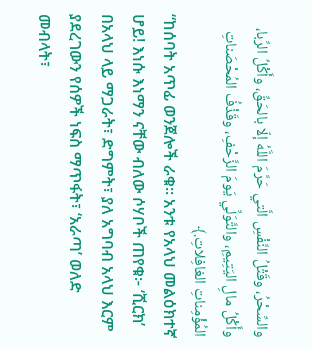والسِّحْرُ، وقَتْلُ النَّفْسِ الَّتي حَرَّمَ اللَّهُ إلّا بالحَقِّ، وأَكْلُ الرِّبا، وأَكْلُ مالِ اليَتِيمِ، والتَّوَلِّي يَومَ الزَّحْفِ، وقَذْفُ المُحْصَناتِ المُؤْمِناتِ الغافِلاتِ.﴾
“ከሰባት አጥፊ ወንጀሎች ራቁ። አንቱ የአላህ መልዕክተኛ ሆይ! እነሱ እነማን ናቸው ብለው ሶሃቦች ጠየቁ፦ ‘ሺርክ’ በአላህ ላይ ማጋራት፣ ድግምት፣ ያለ አግባብ አላህ እርም ያደረገውን የሰዎች ነፍስ ማጥፋት፣ ‘አራጣ’ ወለድ መብላት፣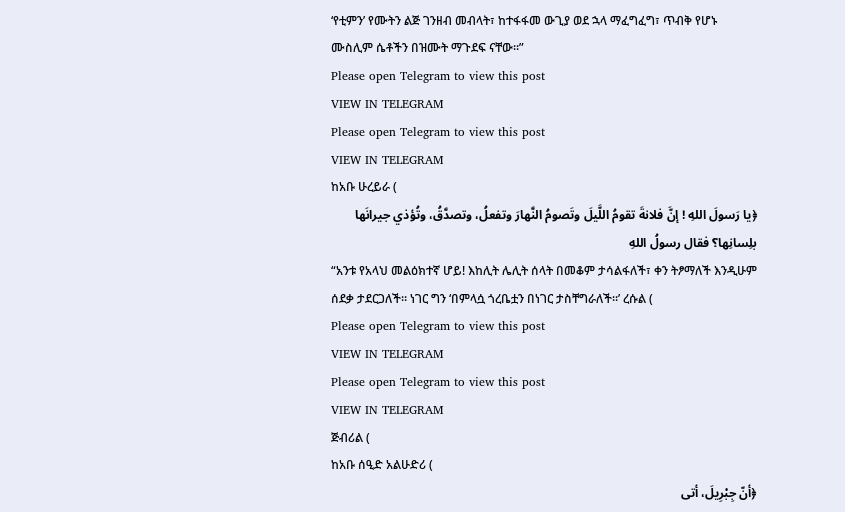‘የቲምን’ የሙትን ልጅ ገንዘብ መብላት፣ ከተፋፋመ ውጊያ ወደ ኋላ ማፈግፈግ፣ ጥብቅ የሆኑ ሙስሊም ሴቶችን በዝሙት ማጉደፍ ናቸው።”
Please open Telegram to view this post
VIEW IN TELEGRAM
Please open Telegram to view this post
VIEW IN TELEGRAM
ከአቡ ሁረይራ (
﴿يا رَسولَ اللهِ ! إنَّ فلانةَ تقومُ اللَّيلَ وتَصومُ النَّهارَ وتفعلُ، وتصدَّقُ، وتُؤذي جيرانَها بلِسانِها؟ فقال رسولُ اللهِ
“አንቱ የአላህ መልዕክተኛ ሆይ! እከሊት ሌሊት ሰላት በመቆም ታሳልፋለች፣ ቀን ትፆማለች እንዲሁም ሰደቃ ታደርጋለች። ነገር ግን ‘በምላሷ ጎረቤቷን በነገር ታስቸግራለች።’ ረሱል (
Please open Telegram to view this post
VIEW IN TELEGRAM
Please open Telegram to view this post
VIEW IN TELEGRAM
ጅብሪል (
ከአቡ ሰዒድ አልሁድሪ (
﴿أنّ جِبْرِيلَ، أتى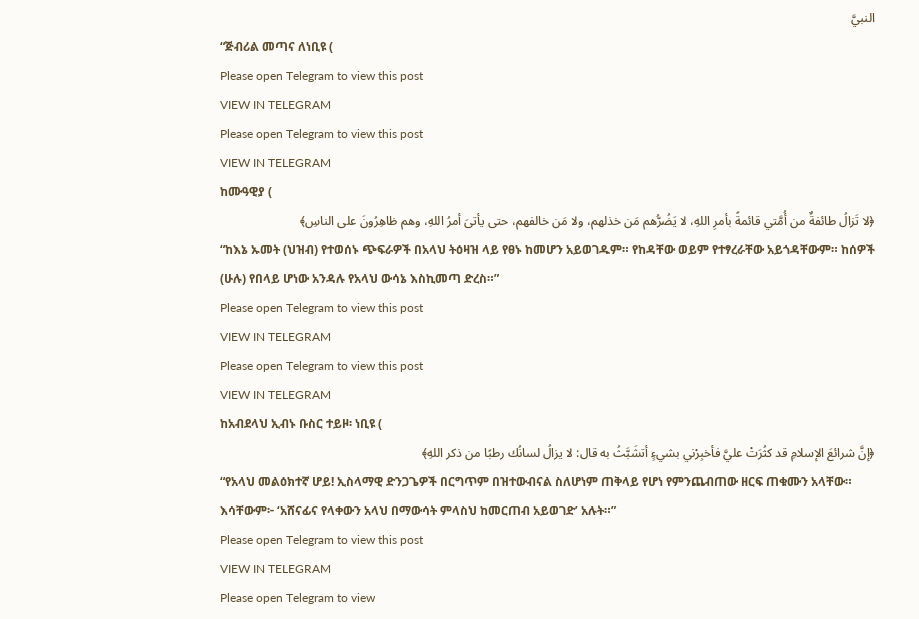النبيَّ
“ጅብሪል መጣና ለነቢዩ (
Please open Telegram to view this post
VIEW IN TELEGRAM
Please open Telegram to view this post
VIEW IN TELEGRAM
ከሙዓዊያ (
﴿لا تَزالُ طائفةٌ من أُمَّتي قائمةً بأمرِ اللهِ، لا يَضُرُّهم مَن خذلهم، ولا مَن خالفهم، حتى يأتىَ أمرُ اللهِ، وهم ظاهِرُونَ على الناسِ﴾
“ከእኔ ኡመት (ህዝብ) የተወሰኑ ጭፍራዎች በአላህ ትዕዛዝ ላይ የፀኑ ከመሆን አይወገዱም። የከዳቸው ወይም የተፃረራቸው አይጎዳቸውም። ከሰዎች (ሁሉ) የበላይ ሆነው አንዳሉ የአላህ ውሳኔ እስኪመጣ ድረስ።”
Please open Telegram to view this post
VIEW IN TELEGRAM
Please open Telegram to view this post
VIEW IN TELEGRAM
ከአብደላህ ኢብኑ ቡስር ተይዞ፡ ነቢዩ (
﴿إنَّ شرائعَ الإسلامِ قد كثُرَتْ عليَّ فأخبِرْني بشيءٍ أتشَبَّثُ به قال: لا يزالُ لسانُك رطبًا من ذكر اللهِ﴾
“የአላህ መልዕክተኛ ሆይ! ኢስላማዊ ድንጋጌዎች በርግጥም በዝተውብናል ስለሆነም ጠቅላይ የሆነ የምንጨብጠው ዘርፍ ጠቁሙን አላቸው። እሳቸውም፦ ‘አሸናፊና የላቀውን አላህ በማውሳት ምላስህ ከመርጠብ አይወገድ’ አሉት።”
Please open Telegram to view this post
VIEW IN TELEGRAM
Please open Telegram to view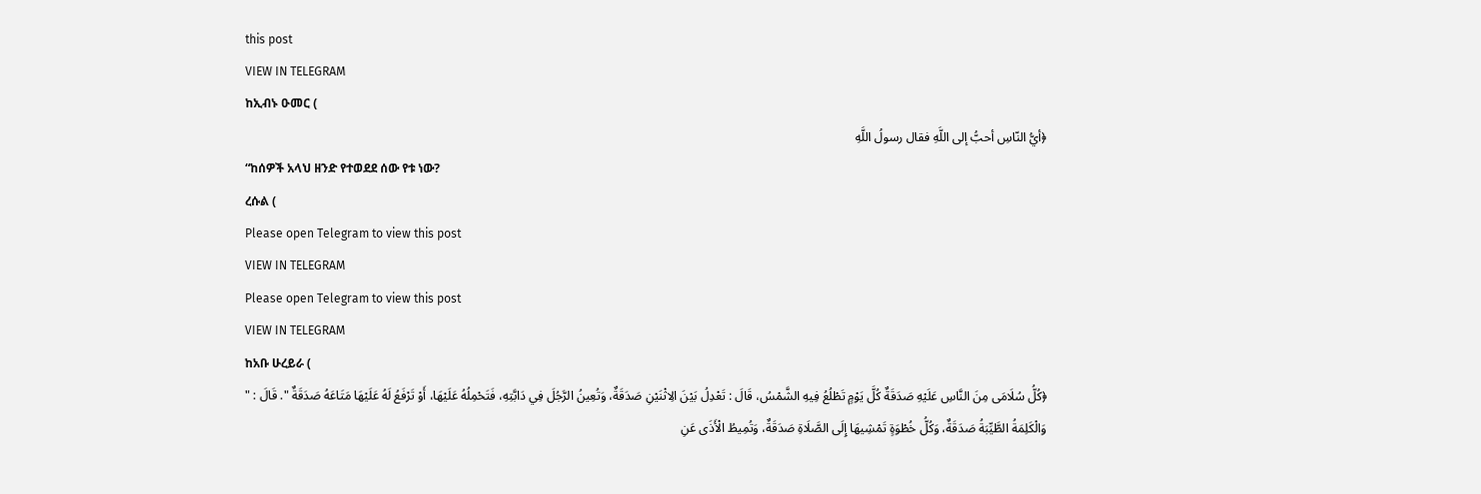this post
VIEW IN TELEGRAM
ከኢብኑ ዑመር (
﴿أيُّ النّاسِ أحبُّ إلى اللَّهِ فقال رسولُ اللَّهِ
“ከሰዎች አላህ ዘንድ የተወደደ ሰው የቱ ነው?
ረሱል (
Please open Telegram to view this post
VIEW IN TELEGRAM
Please open Telegram to view this post
VIEW IN TELEGRAM
ከአቡ ሁረይራ (
﴿كُلُّ سُلَامَى مِنَ النَّاسِ عَلَيْهِ صَدَقَةٌ كُلَّ يَوْمٍ تَطْلُعُ فِيهِ الشَّمْسُ، قَالَ : تَعْدِلُ بَيْنَ الِاثْنَيْنِ صَدَقَةٌ، وَتُعِينُ الرَّجُلَ فِي دَابَّتِهِ، فَتَحْمِلُهُ عَلَيْهَا، أَوْ تَرْفَعُ لَهُ عَلَيْهَا مَتَاعَهُ صَدَقَةٌ ". قَالَ : " وَالْكَلِمَةُ الطَّيِّبَةُ صَدَقَةٌ، وَكُلُّ خُطْوَةٍ تَمْشِيهَا إِلَى الصَّلَاةِ صَدَقَةٌ، وَتُمِيطُ الْأَذَى عَنِ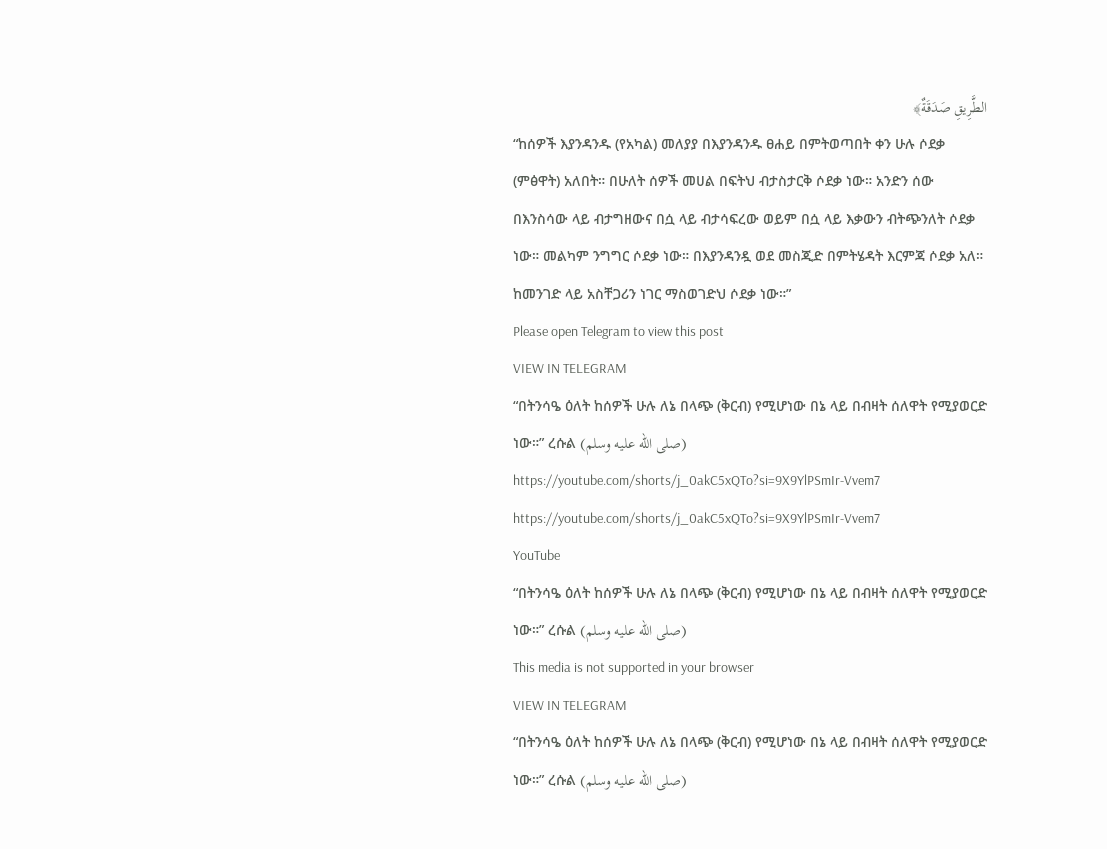الطَّرِيقِ صَدَقَةٌ﴾
“ከሰዎች እያንዳንዱ (የአካል) መለያያ በእያንዳንዱ ፀሐይ በምትወጣበት ቀን ሁሉ ሶደቃ (ምፅዋት) አለበት። በሁለት ሰዎች መሀል በፍትህ ብታስታርቅ ሶደቃ ነው። አንድን ሰው በእንስሳው ላይ ብታግዘውና በሷ ላይ ብታሳፍረው ወይም በሷ ላይ እቃውን ብትጭንለት ሶደቃ ነው። መልካም ንግግር ሶደቃ ነው። በእያንዳንዷ ወደ መስጂድ በምትሄዳት እርምጃ ሶደቃ አለ። ከመንገድ ላይ አስቸጋሪን ነገር ማስወገድህ ሶደቃ ነው።”
Please open Telegram to view this post
VIEW IN TELEGRAM
“በትንሳዔ ዕለት ከሰዎች ሁሉ ለኔ በላጭ (ቅርብ) የሚሆነው በኔ ላይ በብዛት ሰለዋት የሚያወርድ ነው።” ረሱል (صلى الله عليه وسلم)
https://youtube.com/shorts/j_0akC5xQTo?si=9X9YlPSmIr-Vvem7
https://youtube.com/shorts/j_0akC5xQTo?si=9X9YlPSmIr-Vvem7
YouTube
“በትንሳዔ ዕለት ከሰዎች ሁሉ ለኔ በላጭ (ቅርብ) የሚሆነው በኔ ላይ በብዛት ሰለዋት የሚያወርድ ነው።” ረሱል (صلى الله عليه وسلم)
This media is not supported in your browser
VIEW IN TELEGRAM
“በትንሳዔ ዕለት ከሰዎች ሁሉ ለኔ በላጭ (ቅርብ) የሚሆነው በኔ ላይ በብዛት ሰለዋት የሚያወርድ ነው።” ረሱል (صلى الله عليه وسلم)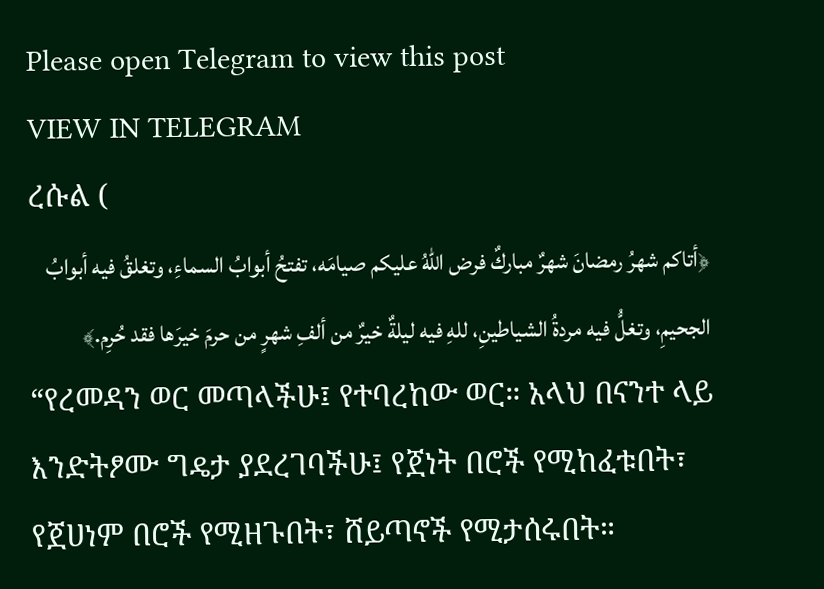Please open Telegram to view this post
VIEW IN TELEGRAM
ረሱል (
﴿أتاكم شهرُ رمضانَ شهرٌ مباركٌ فرض اللهُ عليكم صيامَه، تفتحُ أبوابُ السماءِ، وتغلقُ فيه أبوابُ الجحيمِ، وتغلُّ فيه مردةُ الشياطينِ، للهِ فيه ليلةٌ خيرٌ من ألفِ شهرٍ من حرمَ خيرَها فقد حُرِم.﴾
“የረመዳን ወር መጣላችሁ፤ የተባረከው ወር። አላህ በናንተ ላይ እንድትፆሙ ግዴታ ያደረገባችሁ፤ የጀነት በሮች የሚከፈቱበት፣ የጀሀነም በሮች የሚዘጉበት፣ ሸይጣኖች የሚታሰሩበት።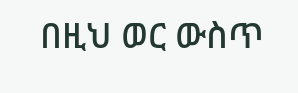በዚህ ወር ውስጥ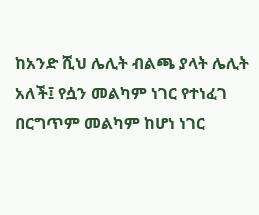ከአንድ ሺህ ሌሊት ብልጫ ያላት ሌሊት አለች፤ የሷን መልካም ነገር የተነፈገ በርግጥም መልካም ከሆነ ነገር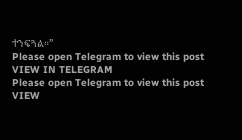ተንፍጓል።”
Please open Telegram to view this post
VIEW IN TELEGRAM
Please open Telegram to view this post
VIEW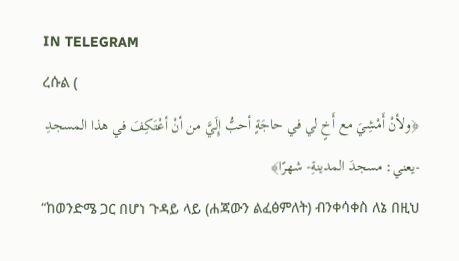IN TELEGRAM
ረሱል (
﴿ولأنْ أَمْشِيَ مع أَخٍ لي في حاجَةٍ أحبُّ إِلَيَّ من أنْ أعْتَكِفَ في هذا المسجدِ -يعني: مسجدَ المدينةِ- شهرًا﴾
“ከወንድሜ ጋር በሆነ ጉዳይ ላይ (ሐጃውን ልፈፅምለት) ብንቀሳቀስ ለኔ በዚህ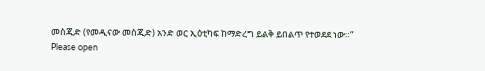መስጂድ (የመዲናው መስጂድ) አንድ ወር ኢዕቲካፍ ከማድረግ ይልቅ ይበልጥ የተወደደ ነው።”
Please open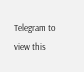Telegram to view this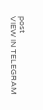post
VIEW IN TELEGRAM